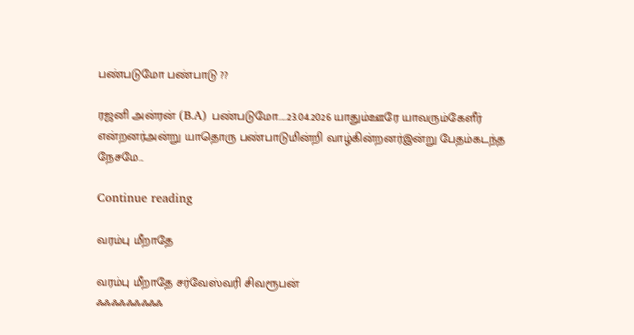பண்படுமோ பண்பாடு ??

ரஜனி அன்ரன் (B.A) பண்படுமோ.....23.04.2026 யாதும்ஊரே யாவரும்கேளீர் என்றனர்அன்று யாதொரு பண்பாடுமின்றி வாழ்கின்றனர்இன்று பேதம்கடந்த நேசமே...

Continue reading

வரம்பு மீறாதே

வரம்பு மீறாதே சர்வேஸ்வரி சிவரூபன்
ஃஃஃஃஃஃஃஃஃ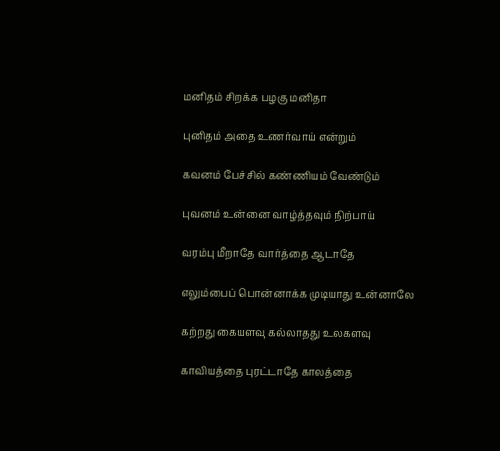மனிதம் சிறக்க பழகு மனிதா

புனிதம் அதை உணர்வாய் என்றும்

கவனம் பேச்சில் கண்ணியம் வேண்டும்

புவனம் உன்னை வாழ்த்தவும் நிற்பாய்

வரம்பு மீறாதே வார்த்தை ஆடாதே

எலும்பைப் பொன்னாக்க முடியாது உன்னாலே

கற்றது கையளவு கல்லாதது உலகளவு

காவியத்தை புரட்டாதே காலத்தை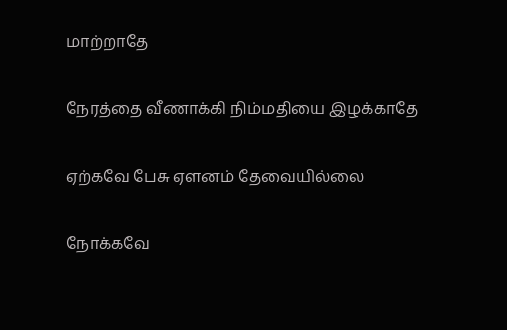மாற்றாதே

நேரத்தை வீணாக்கி நிம்மதியை இழக்காதே

ஏற்கவே பேசு ஏளனம் தேவையில்லை

நோக்கவே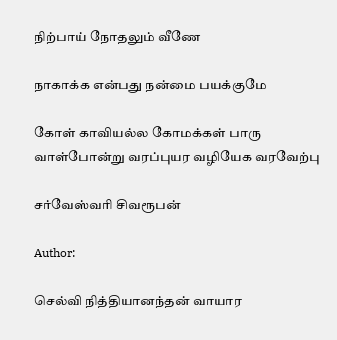நிற்பாய் நோதலும் வீணே

நாகாக்க என்பது நன்மை பயக்குமே

கோள் காவியல்ல கோமக்கள் பாரு
வாள்போன்று வரப்புயர வழியேக வரவேற்பு

சர்வேஸ்வரி சிவரூபன்

Author:

செல்வி நித்தியானந்தன் வாயார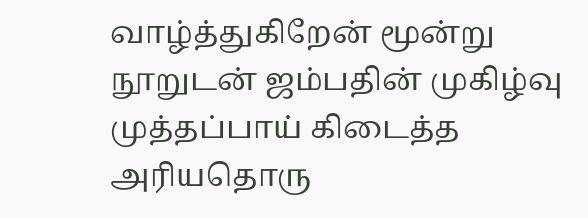வாழ்த்துகிறேன் மூன்று நூறுடன் ஜம்பதின் முகிழ்வு முத்தப்பாய் கிடைத்த அரியதொரு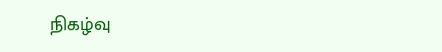நிகழ்வு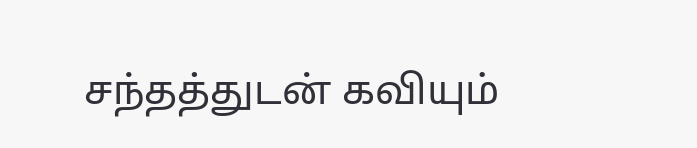சந்தத்துடன் கவியும்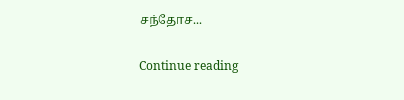சந்தோச...

Continue reading